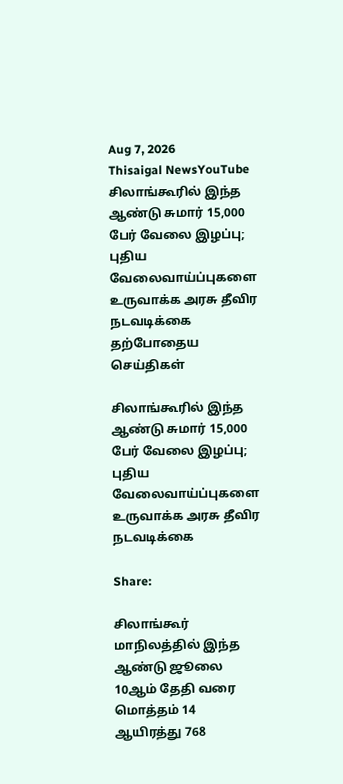Aug 7, 2026
Thisaigal NewsYouTube
சிலாங்கூரில் இந்த ஆண்டு சுமார் 15,000 பேர் வேலை இழப்பு; புதிய வேலைவாய்ப்புகளை உருவாக்க அரசு தீவிர நடவடிக்கை
தற்போதைய செய்திகள்

சிலாங்கூரில் இந்த ஆண்டு சுமார் 15,000 பேர் வேலை இழப்பு; புதிய வேலைவாய்ப்புகளை உருவாக்க அரசு தீவிர நடவடிக்கை

Share:

சிலாங்கூர் மாநிலத்தில் இந்த ஆண்டு ஜூலை 10ஆம் தேதி வரை மொத்தம் 14 ஆயிரத்து 768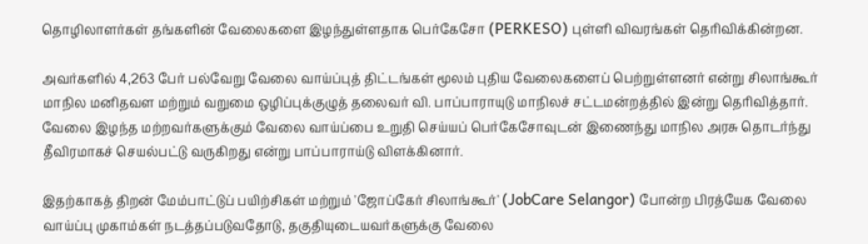தொழிலாளர்கள் தங்களின் வேலைகளை இழந்துள்ளதாக பெர்கேசோ (PERKESO) புள்ளி விவரங்கள் தெரிவிக்கின்றன.

அவர்களில் 4,263 பேர் பல்வேறு வேலை வாய்ப்புத் திட்டங்கள் மூலம் புதிய வேலைகளைப் பெற்றுள்ளனர் என்று சிலாங்கூர் மாநில மனிதவள மற்றும் வறுமை ஒழிப்புக்குழுத் தலைவர் வி. பாப்பாராயுடு மாநிலச் சட்டமன்றத்தில் இன்று தெரிவித்தார். வேலை இழந்த மற்றவர்களுக்கும் வேலை வாய்ப்பை உறுதி செய்யப் பெர்கேசோவுடன் இணைந்து மாநில அரசு தொடர்ந்து தீவிரமாகச் செயல்பட்டு வருகிறது என்று பாப்பாராய்டு விளக்கினார்.

இதற்காகத் திறன் மேம்பாட்டுப் பயிற்சிகள் மற்றும் 'ஜோப்கேர் சிலாங்கூர்' (JobCare Selangor) போன்ற பிரத்யேக வேலை வாய்ப்பு முகாம்கள் நடத்தப்படுவதோடு, தகுதியுடையவர்களுக்கு வேலை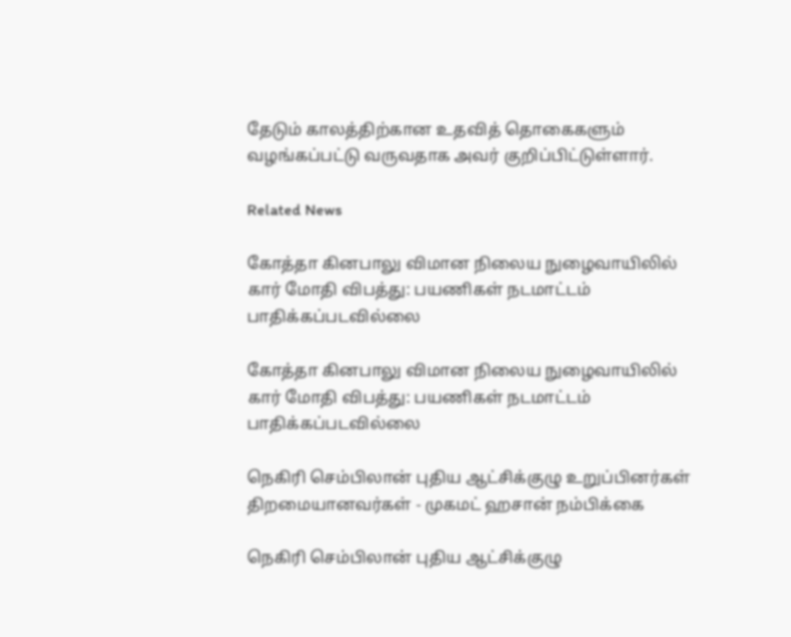தேடும் காலத்திற்கான உதவித் தொகைகளும் வழங்கப்பட்டு வருவதாக அவர் குறிப்பிட்டுள்ளார்.

Related News

கோத்தா கினபாலு விமான நிலைய நுழைவாயிலில் கார் மோதி விபத்து: பயணிகள் நடமாட்டம் பாதிக்கப்படவில்லை

கோத்தா கினபாலு விமான நிலைய நுழைவாயிலில் கார் மோதி விபத்து: பயணிகள் நடமாட்டம் பாதிக்கப்படவில்லை

நெகிரி செம்பிலான் புதிய ஆட்சிக்குழு உறுப்பினர்கள் திறமையானவர்கள் - முகமட் ஹசான் நம்பிக்கை

நெகிரி செம்பிலான் புதிய ஆட்சிக்குழு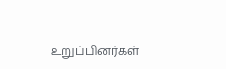உறுப்பினர்கள்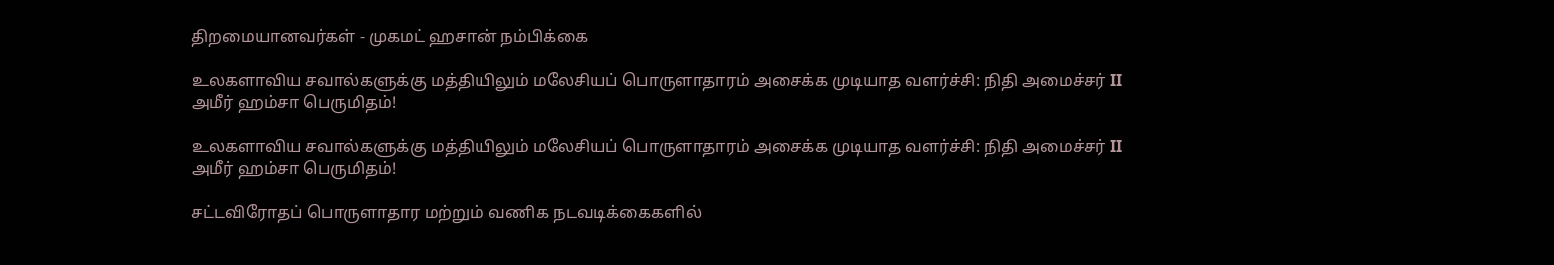திறமையானவர்கள் - முகமட் ஹசான் நம்பிக்கை

உலகளாவிய சவால்களுக்கு மத்தியிலும் மலேசியப் பொருளாதாரம் அசைக்க முடியாத வளர்ச்சி: நிதி அமைச்சர் II அமீர் ஹம்சா பெருமிதம்!

உலகளாவிய சவால்களுக்கு மத்தியிலும் மலேசியப் பொருளாதாரம் அசைக்க முடியாத வளர்ச்சி: நிதி அமைச்சர் II அமீர் ஹம்சா பெருமிதம்!

சட்டவிரோதப் பொருளாதார மற்றும் வணிக நடவடிக்கைகளில்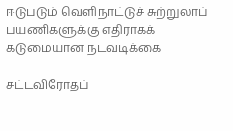ஈடுபடும் வெளிநாட்டுச் சுற்றுலாப் பயணிகளுக்கு எதிராகக் கடுமையான நடவடிக்கை

சட்டவிரோதப்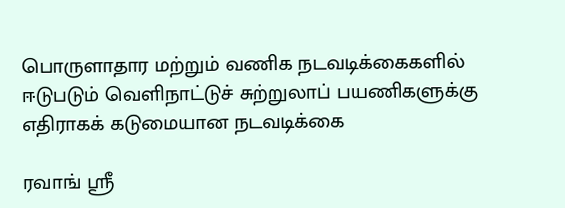பொருளாதார மற்றும் வணிக நடவடிக்கைகளில் ஈடுபடும் வெளிநாட்டுச் சுற்றுலாப் பயணிகளுக்கு எதிராகக் கடுமையான நடவடிக்கை

ரவாங் ஸ்ரீ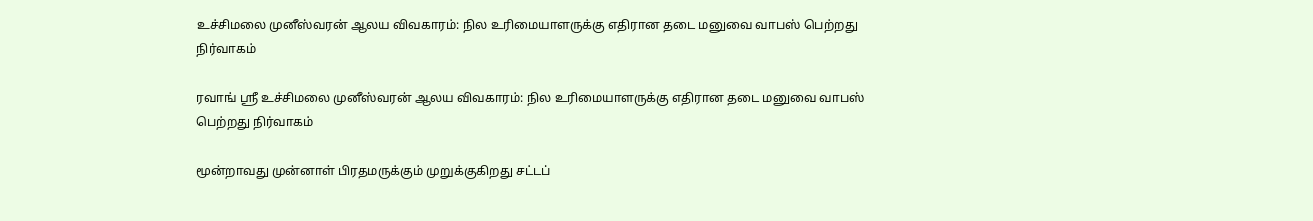உச்சிமலை முனீஸ்வரன் ஆலய விவகாரம்: நில உரிமையாளருக்கு எதிரான தடை மனுவை வாபஸ் பெற்றது நிர்வாகம்

ரவாங் ஸ்ரீ உச்சிமலை முனீஸ்வரன் ஆலய விவகாரம்: நில உரிமையாளருக்கு எதிரான தடை மனுவை வாபஸ் பெற்றது நிர்வாகம்

மூன்றாவது முன்னாள் பிரதமருக்கும் முறுக்குகிறது சட்டப்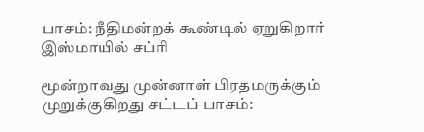பாசம்: நீதிமன்றக் கூண்டில் ஏறுகிறார் இஸ்மாயில் சப்ரி

மூன்றாவது முன்னாள் பிரதமருக்கும் முறுக்குகிறது சட்டப் பாசம்: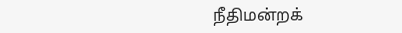நீதிமன்றக்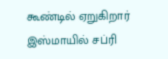கூண்டில் ஏறுகிறார் இஸ்மாயில் சப்ரி